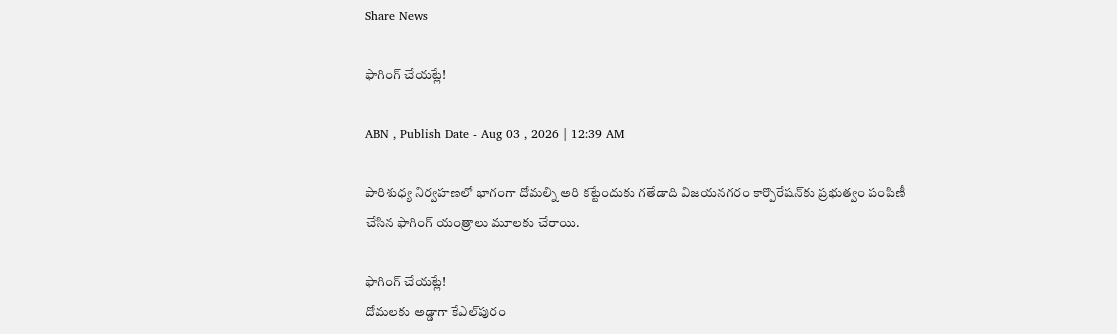Share News

ఫాగింగ్‌ చేయట్లే!

ABN , Publish Date - Aug 03 , 2026 | 12:39 AM

పారిశుధ్య నిర్వహణలో భాగంగా దోమల్ని అరి కట్టేందుకు గతేడాది విజయనగరం కార్పొరేషన్‌కు ప్రభుత్వం పంపిణీ చేసిన ఫాగింగ్‌ యంత్రాలు మూలకు చేరాయి.

ఫాగింగ్‌ చేయట్లే!
దోమలకు అడ్డాగా కేఎల్‌పురం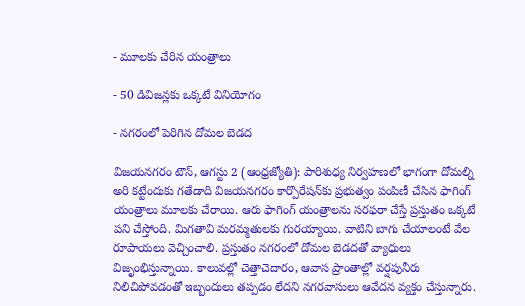- మూలకు చేరిన యంత్రాలు

- 50 డివిజన్లకు ఒక్కటే వినియోగం

- నగరంలో పెరిగిన దోమల బెడద

విజయనగరం టౌన్‌, ఆగస్టు 2 (ఆంధ్రజ్యోతి): పారిశుధ్య నిర్వహణలో భాగంగా దోమల్ని అరి కట్టేందుకు గతేడాది విజయనగరం కార్పొరేషన్‌కు ప్రభుత్వం పంపిణీ చేసిన ఫాగింగ్‌ యంత్రాలు మూలకు చేరాయి. ఆరు ఫాగింగ్‌ యంత్రాలను సరఫరా చేస్తే ప్రస్తుతం ఒక్కటే పని చేస్తోంది. మిగతావి మరమ్మతులకు గురయ్యాయి. వాటిని బాగు చేయాలంటే వేల రూపాయలు వెచ్చించాలి. ప్రస్తుతం నగరంలో దోమల బెడదతో వ్యాధులు విజృంభిస్తున్నాయి. కాలువల్లో చెత్తాచెదారం, ఆవాస ప్రాంతాల్లో వర్షపునీరు నిలిచిపోవడంతో ఇబ్బందులు తప్పడం లేదని నగరవాసులు ఆవేదన వ్యక్తం చేస్తున్నారు.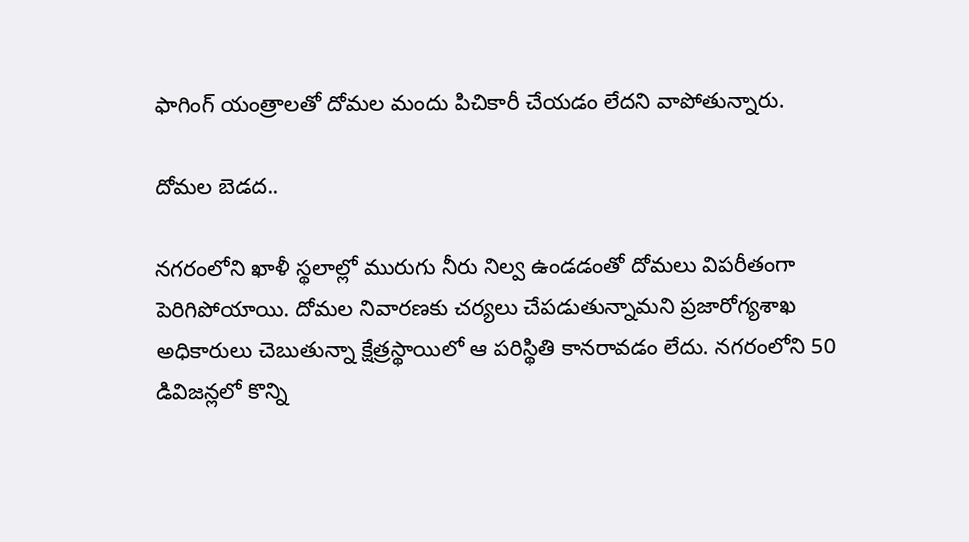ఫాగింగ్‌ యంత్రాలతో దోమల మందు పిచికారీ చేయడం లేదని వాపోతున్నారు.

దోమల బెడద..

నగరంలోని ఖాళీ స్థలాల్లో మురుగు నీరు నిల్వ ఉండడంతో దోమలు విపరీతంగా పెరిగిపోయాయి. దోమల నివారణకు చర్యలు చేపడుతున్నామని ప్రజారోగ్యశాఖ అధికారులు చెబుతున్నా క్షేత్రస్థాయిలో ఆ పరిస్థితి కానరావడం లేదు. నగరంలోని 50 డివిజన్లలో కొన్ని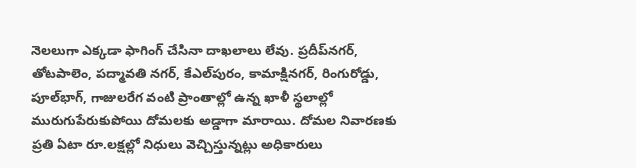నెలలుగా ఎక్కడా ఫాగింగ్‌ చేసినా దాఖలాలు లేవు. ప్రదీప్‌నగర్‌, తోటపాలెం, పద్మావతి నగర్‌, కేఎల్‌పురం, కామాక్షినగర్‌, రింగురోడ్డు, పూల్‌భాగ్‌, గాజులరేగ వంటి ప్రాంతాల్లో ఉన్న ఖాళీ స్థలాల్లో మురుగుపేరుకుపోయి దోమలకు అడ్డాగా మారాయి. దోమల నివారణకు ప్రతి ఏటా రూ.లక్షల్లో నిధులు వెచ్చిస్తున్నట్లు అధికారులు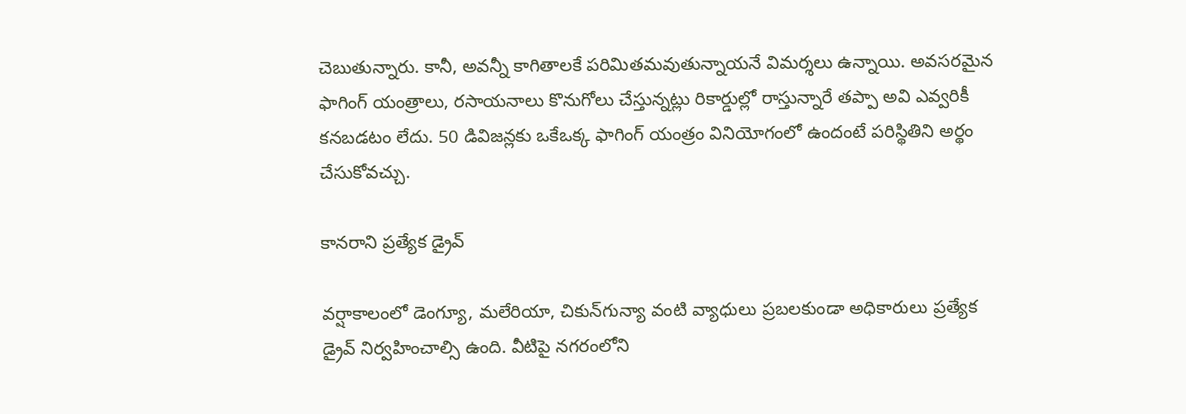చెబుతున్నారు. కానీ, అవన్నీ కాగితాలకే పరిమితమవుతున్నాయనే విమర్శలు ఉన్నాయి. అవసరమైన ఫాగింగ్‌ యంత్రాలు, రసాయనాలు కొనుగోలు చేస్తున్నట్లు రికార్డుల్లో రాస్తున్నారే తప్పా అవి ఎవ్వరికీ కనబడటం లేదు. 50 డివిజన్లకు ఒకేఒక్క ఫాగింగ్‌ యంత్రం వినియోగంలో ఉందంటే పరిస్థితిని అర్థం చేసుకోవచ్చు.

కానరాని ప్రత్యేక డ్రైవ్‌

వర్షాకాలంలో డెంగ్యూ, మలేరియా, చికున్‌గున్యా వంటి వ్యాధులు ప్రబలకుండా అధికారులు ప్రత్యేక డ్రైవ్‌ నిర్వహించాల్సి ఉంది. వీటిపై నగరంలోని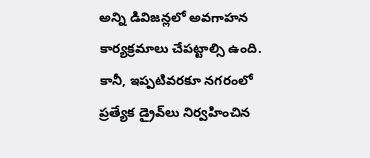అన్ని డివిజన్లలో అవగాహన కార్యక్రమాలు చేపట్టాల్సి ఉంది. కానీ, ఇప్పటివరకూ నగరంలో ప్రత్యేక డ్రైవ్‌లు నిర్వహించిన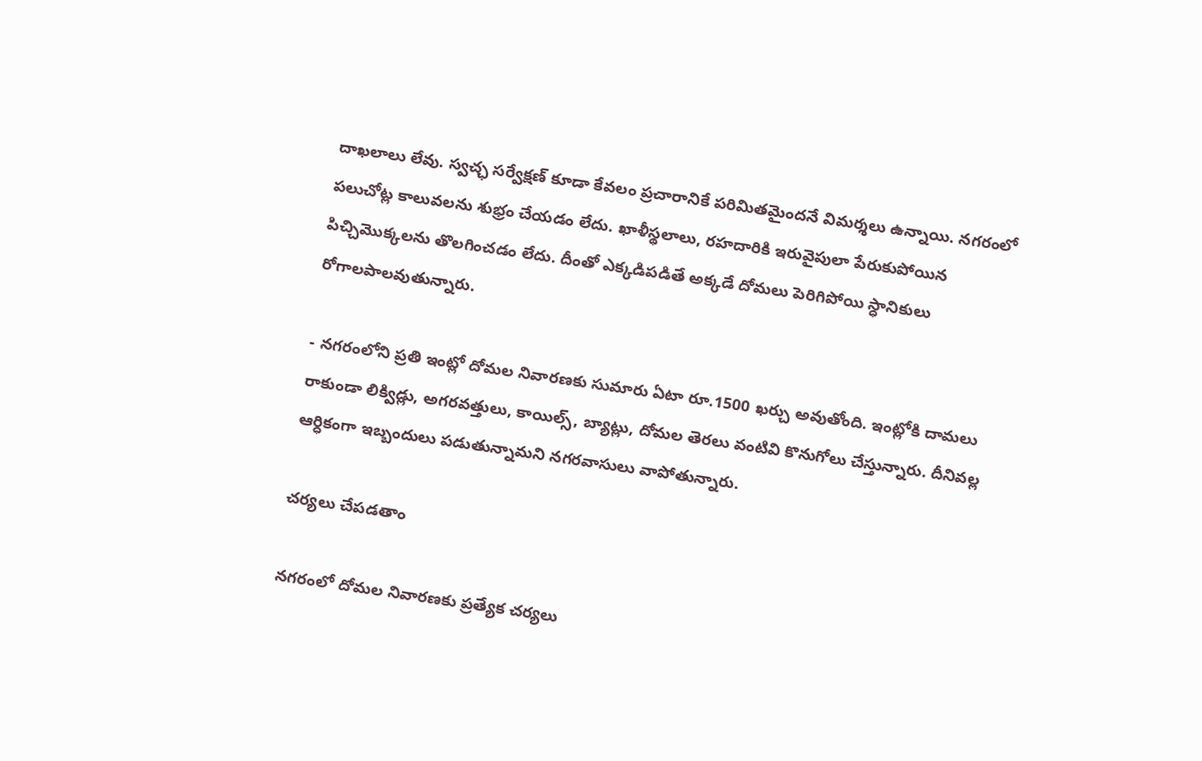దాఖలాలు లేవు. స్వచ్ఛ సర్వేక్షణ్‌ కూడా కేవలం ప్రచారానికే పరిమితమైందనే విమర్శలు ఉన్నాయి. నగరంలో పలుచోట్ల కాలువలను శుభ్రం చేయడం లేదు. ఖాళీస్థలాలు, రహదారికి ఇరువైపులా పేరుకుపోయిన పిచ్చిమొక్కలను తొలగించడం లేదు. దీంతో ఎక్కడిపడితే అక్కడే దోమలు పెరిగిపోయి స్ధానికులు రోగాలపాలవుతున్నారు.

- నగరంలోని ప్రతి ఇంట్లో దోమల నివారణకు సుమారు ఏటా రూ.1500 ఖర్చు అవుతోంది. ఇంట్లోకి దామలు రాకుండా లిక్విడ్లు, అగరవత్తులు, కాయిల్స్‌, బ్యాట్లు, దోమల తెరలు వంటివి కొనుగోలు చేస్తున్నారు. దీనివల్ల ఆర్ధికంగా ఇబ్బందులు పడుతున్నామని నగరవాసులు వాపోతున్నారు.

చర్యలు చేపడతాం

నగరంలో దోమల నివారణకు ప్రత్యేక చర్యలు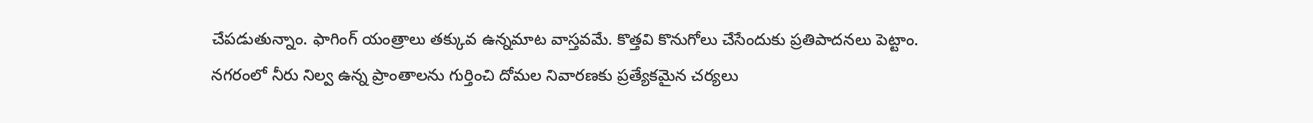చేపడుతున్నాం. ఫాగింగ్‌ యంత్రాలు తక్కువ ఉన్నమాట వాస్తవమే. కొత్తవి కొనుగోలు చేసేందుకు ప్రతిపాదనలు పెట్టాం. నగరంలో నీరు నిల్వ ఉన్న ప్రాంతాలను గుర్తించి దోమల నివారణకు ప్రత్యేకమైన చర్యలు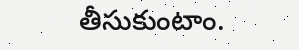తీసుకుంటాం.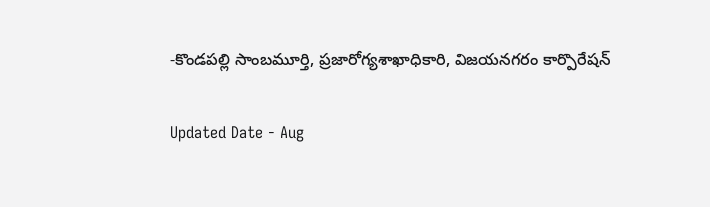-కొండపల్లి సాంబమూర్తి, ప్రజారోగ్యశాఖాధికారి, విజయనగరం కార్పొరేషన్‌

Updated Date - Aug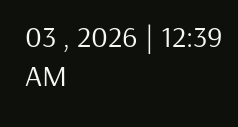03 , 2026 | 12:39 AM